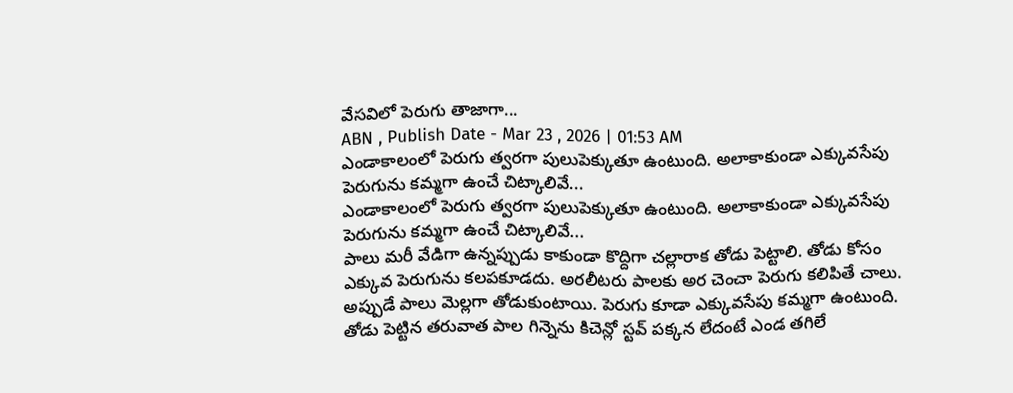వేసవిలో పెరుగు తాజాగా...
ABN , Publish Date - Mar 23 , 2026 | 01:53 AM
ఎండాకాలంలో పెరుగు త్వరగా పులుపెక్కుతూ ఉంటుంది. అలాకాకుండా ఎక్కువసేపు పెరుగును కమ్మగా ఉంచే చిట్కాలివే...
ఎండాకాలంలో పెరుగు త్వరగా పులుపెక్కుతూ ఉంటుంది. అలాకాకుండా ఎక్కువసేపు పెరుగును కమ్మగా ఉంచే చిట్కాలివే...
పాలు మరీ వేడిగా ఉన్నప్పుడు కాకుండా కొద్దిగా చల్లారాక తోడు పెట్టాలి. తోడు కోసం ఎక్కువ పెరుగును కలపకూడదు. అరలీటరు పాలకు అర చెంచా పెరుగు కలిపితే చాలు. అప్పుడే పాలు మెల్లగా తోడుకుంటాయి. పెరుగు కూడా ఎక్కువసేపు కమ్మగా ఉంటుంది.
తోడు పెట్టిన తరువాత పాల గిన్నెను కిచెన్లో స్టవ్ పక్కన లేదంటే ఎండ తగిలే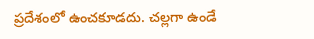ప్రదేశంలో ఉంచకూడదు. చల్లగా ఉండే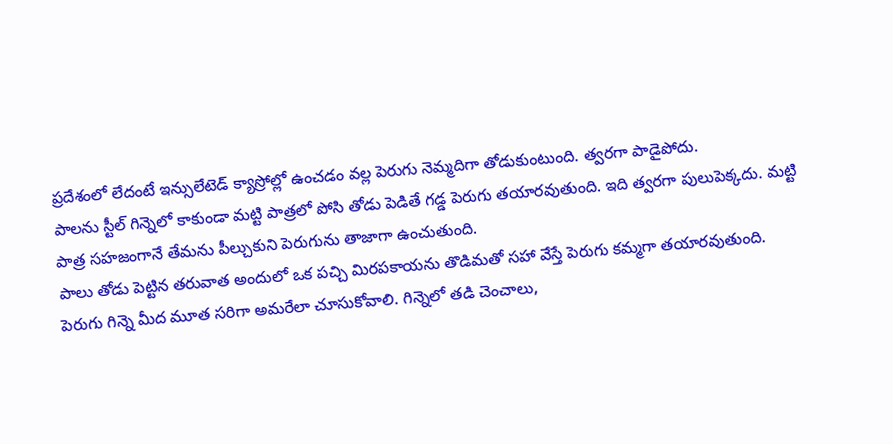ప్రదేశంలో లేదంటే ఇన్సులేటెడ్ క్యాస్రోల్లో ఉంచడం వల్ల పెరుగు నెమ్మదిగా తోడుకుంటుంది. త్వరగా పాడైపోదు.
పాలను స్టీల్ గిన్నెలో కాకుండా మట్టి పాత్రలో పోసి తోడు పెడితే గడ్డ పెరుగు తయారవుతుంది. ఇది త్వరగా పులుపెక్కదు. మట్టి పాత్ర సహజంగానే తేమను పీల్చుకుని పెరుగును తాజాగా ఉంచుతుంది.
పాలు తోడు పెట్టిన తరువాత అందులో ఒక పచ్చి మిరపకాయను తొడిమతో సహా వేస్తే పెరుగు కమ్మగా తయారవుతుంది.
పెరుగు గిన్నె మీద మూత సరిగా అమరేలా చూసుకోవాలి. గిన్నెలో తడి చెంచాలు,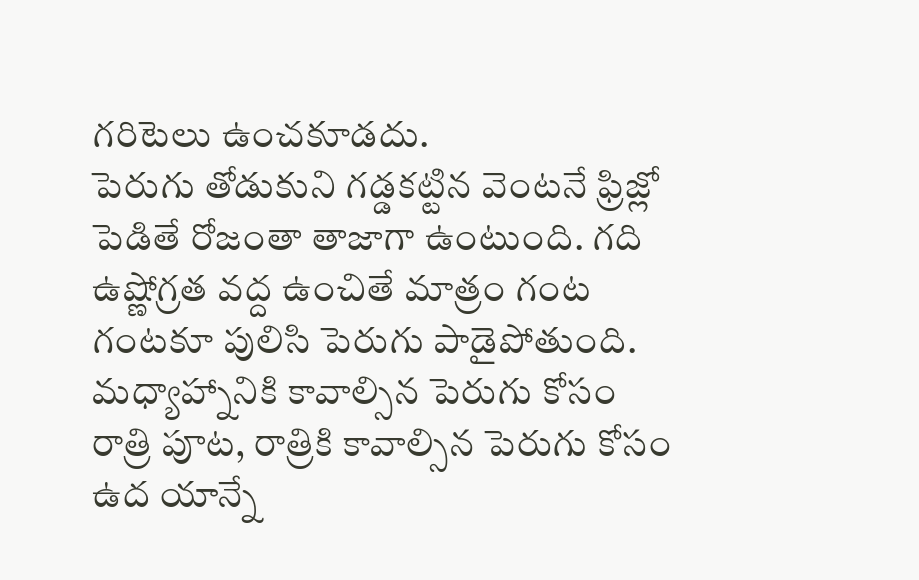గరిటెలు ఉంచకూడదు.
పెరుగు తోడుకుని గడ్డకట్టిన వెంటనే ఫ్రిజ్లో పెడితే రోజంతా తాజాగా ఉంటుంది. గది ఉష్ణోగ్రత వద్ద ఉంచితే మాత్రం గంట గంటకూ పులిసి పెరుగు పాడైపోతుంది.
మధ్యాహ్నానికి కావాల్సిన పెరుగు కోసం రాత్రి పూట, రాత్రికి కావాల్సిన పెరుగు కోసం ఉద యాన్నే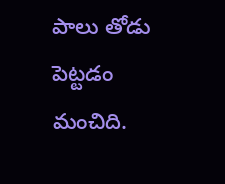పాలు తోడు పెట్టడం మంచిది.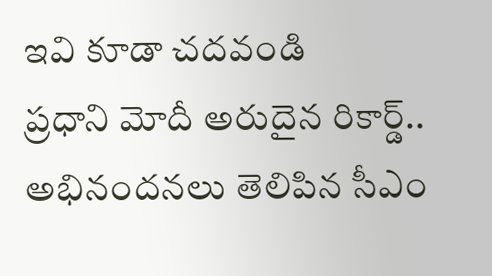ఇవి కూడా చదవండి
ప్రధాని మోదీ అరుదైన రికార్డ్.. అభినందనలు తెలిపిన సీఎం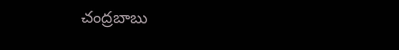చంద్రబాబు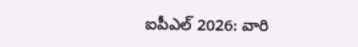ఐపీఎల్ 2026: వారి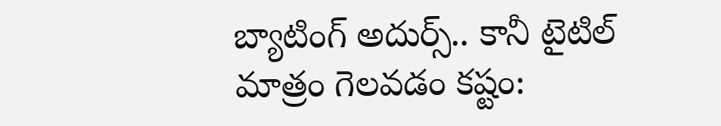బ్యాటింగ్ అదుర్స్.. కానీ టైటిల్ మాత్రం గెలవడం కష్టం: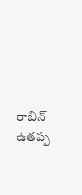రాబిన్ ఉతప్ప